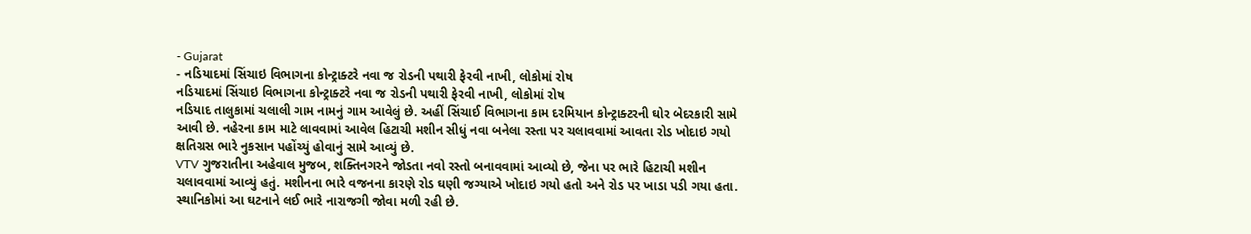- Gujarat
- નડિયાદમાં સિંચાઇ વિભાગના કોન્ટ્રાક્ટરે નવા જ રોડની પથારી ફેરવી નાખી, લોકોમાં રોષ
નડિયાદમાં સિંચાઇ વિભાગના કોન્ટ્રાક્ટરે નવા જ રોડની પથારી ફેરવી નાખી, લોકોમાં રોષ
નડિયાદ તાલુકામાં ચલાલી ગામ નામનું ગામ આવેલું છે. અહીં સિંચાઈ વિભાગના કામ દરમિયાન કોન્ટ્રાક્ટરની ઘોર બેદરકારી સામે આવી છે. નહેરના કામ માટે લાવવામાં આવેલ હિટાચી મશીન સીધું નવા બનેલા રસ્તા પર ચલાવવામાં આવતા રોડ ખોદાઇ ગયો ક્ષતિગ્રસ ભારે નુકસાન પહોંચ્યું હોવાનું સામે આવ્યું છે.
VTV ગુજરાતીના અહેવાલ મુજબ, શક્તિનગરને જોડતા નવો રસ્તો બનાવવામાં આવ્યો છે, જેના પર ભારે હિટાચી મશીન ચલાવવામાં આવ્યું હતું. મશીનના ભારે વજનના કારણે રોડ ઘણી જગ્યાએ ખોદાઇ ગયો હતો અને રોડ પર ખાડા પડી ગયા હતા. સ્થાનિકોમાં આ ઘટનાને લઈ ભારે નારાજગી જોવા મળી રહી છે.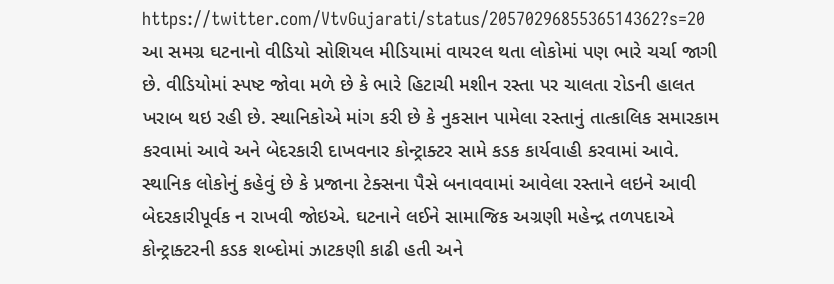https://twitter.com/VtvGujarati/status/2057029685536514362?s=20
આ સમગ્ર ઘટનાનો વીડિયો સોશિયલ મીડિયામાં વાયરલ થતા લોકોમાં પણ ભારે ચર્ચા જાગી છે. વીડિયોમાં સ્પષ્ટ જોવા મળે છે કે ભારે હિટાચી મશીન રસ્તા પર ચાલતા રોડની હાલત ખરાબ થઇ રહી છે. સ્થાનિકોએ માંગ કરી છે કે નુકસાન પામેલા રસ્તાનું તાત્કાલિક સમારકામ કરવામાં આવે અને બેદરકારી દાખવનાર કોન્ટ્રાક્ટર સામે કડક કાર્યવાહી કરવામાં આવે.
સ્થાનિક લોકોનું કહેવું છે કે પ્રજાના ટેક્સના પૈસે બનાવવામાં આવેલા રસ્તાને લઇને આવી બેદરકારીપૂર્વક ન રાખવી જોઇએ. ઘટનાને લઈને સામાજિક અગ્રણી મહેન્દ્ર તળપદાએ કોન્ટ્રાક્ટરની કડક શબ્દોમાં ઝાટકણી કાઢી હતી અને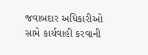જવાબદાર અધિકારીઓ સામે કાર્યવાહી કરવાની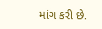માંગ કરી છે.